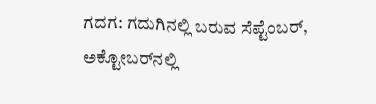ಗದಗ: ಗದುಗಿನಲ್ಲಿ ಬರುವ ಸೆಪ್ಟೆಂಬರ್‌, ಅಕ್ಟೋಬರ್‌ನಲ್ಲಿ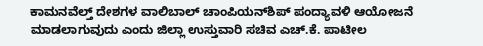ಕಾಮನವೆಲ್ತ್‌ ದೇಶಗಳ ವಾಲಿಬಾಲ್‌ ಚಾಂಪಿಯನ್‌ಶಿಪ್‌ ಪಂದ್ಯಾವಳಿ ಆಯೋಜನೆ ಮಾಡಲಾಗುವುದು ಎಂದು ಜಿಲ್ಲಾ ಉಸ್ತುವಾರಿ ಸಚಿವ ಎಚ್.ಕೆ. ಪಾಟೀಲ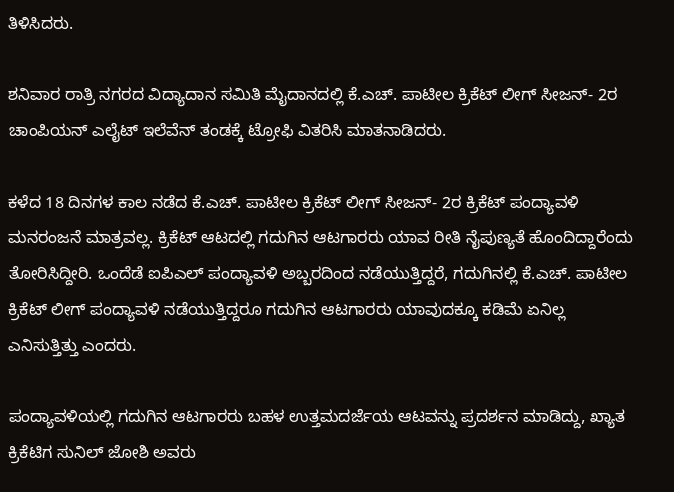ತಿಳಿಸಿದರು.

ಶನಿವಾರ ರಾತ್ರಿ ನಗರದ ವಿದ್ಯಾದಾನ ಸಮಿತಿ ಮೈದಾನದಲ್ಲಿ ಕೆ.ಎಚ್. ಪಾಟೀಲ ಕ್ರಿಕೆಟ್ ಲೀಗ್‌ ಸೀಜನ್‌- 2ರ ಚಾಂಪಿಯನ್‌ ಎಲೈಟ್‌ ಇಲೆವೆನ್‌ ತಂಡಕ್ಕೆ ಟ್ರೋಫಿ ವಿತರಿಸಿ ಮಾತನಾಡಿದರು.

ಕಳೆದ 18 ದಿನಗಳ ಕಾಲ ನಡೆದ ಕೆ.ಎಚ್. ಪಾಟೀಲ ಕ್ರಿಕೆಟ್ ಲೀಗ್‌ ಸೀಜನ್‌- 2ರ ಕ್ರಿಕೆಟ್‌ ಪಂದ್ಯಾವಳಿ ಮನರಂಜನೆ ಮಾತ್ರವಲ್ಲ. ಕ್ರಿಕೆಟ್‌ ಆಟದಲ್ಲಿ ಗದುಗಿನ ಆಟಗಾರರು ಯಾವ ರೀತಿ ನೈಪುಣ್ಯತೆ ಹೊಂದಿದ್ದಾರೆಂದು ತೋರಿಸಿದ್ದೀರಿ. ಒಂದೆಡೆ ಐಪಿಎಲ್‌ ಪಂದ್ಯಾವಳಿ ಅಬ್ಬರದಿಂದ ನಡೆಯುತ್ತಿದ್ದರೆ, ಗದುಗಿನಲ್ಲಿ ಕೆ.ಎಚ್. ಪಾಟೀಲ ಕ್ರಿಕೆಟ್‌ ಲೀಗ್‌ ಪಂದ್ಯಾವಳಿ ನಡೆಯುತ್ತಿದ್ದರೂ ಗದುಗಿನ ಆಟಗಾರರು ಯಾವುದಕ್ಕೂ ಕಡಿಮೆ ಏನಿಲ್ಲ ಎನಿಸುತ್ತಿತ್ತು ಎಂದರು.

ಪಂದ್ಯಾವಳಿಯಲ್ಲಿ ಗದುಗಿನ ಆಟಗಾರರು ಬಹಳ ಉತ್ತಮದರ್ಜೆಯ ಆಟವನ್ನು ಪ್ರದರ್ಶನ ಮಾಡಿದ್ದು, ಖ್ಯಾತ ಕ್ರಿಕೆಟಿಗ ಸುನಿಲ್ ಜೋಶಿ ಅವರು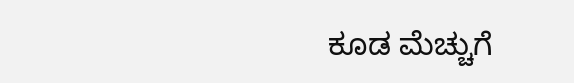ಕೂಡ ಮೆಚ್ಚುಗೆ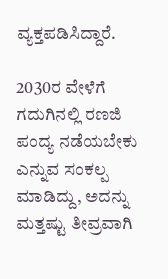ವ್ಯಕ್ತಪಡಿಸಿದ್ದಾರೆ.

2030ರ ವೇಳೆಗೆ ಗದುಗಿನಲ್ಲಿ ರಣಜಿ ಪಂದ್ಯ ನಡೆಯಬೇಕು ಎನ್ನುವ ಸಂಕಲ್ಪ ಮಾಡಿದ್ದು, ಅದನ್ನು ಮತ್ತಷ್ಟು ತೀವ್ರವಾಗಿ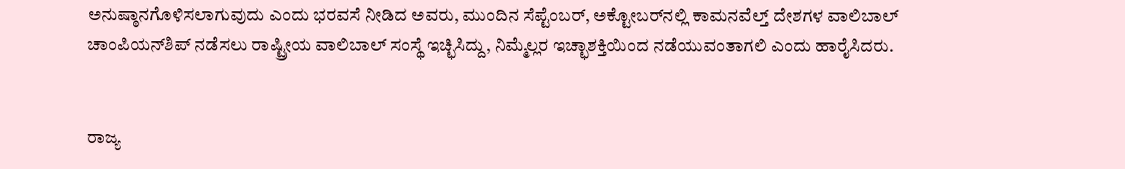ಅನುಷ್ಠಾನಗೊಳಿಸಲಾಗುವುದು ಎಂದು ಭರವಸೆ ನೀಡಿದ ಅವರು, ಮುಂದಿನ ಸೆಪ್ಟೆಂಬರ್‌, ಅಕ್ಟೋಬರ್‌ನಲ್ಲಿ ಕಾಮನವೆಲ್ತ್‌ ದೇಶಗಳ ವಾಲಿಬಾಲ್‌ ಚಾಂಪಿಯನ್‌ಶಿಪ್‌ ನಡೆಸಲು ರಾಷ್ಟ್ರೀಯ ವಾಲಿಬಾಲ್‌ ಸಂಸ್ಥೆ ಇಚ್ಛಿಸಿದ್ದು, ನಿಮ್ಮೆಲ್ಲರ ಇಚ್ಛಾಶಕ್ತಿಯಿಂದ ನಡೆಯುವಂತಾಗಲಿ ಎಂದು ಹಾರೈಸಿದರು.


ರಾಜ್ಯ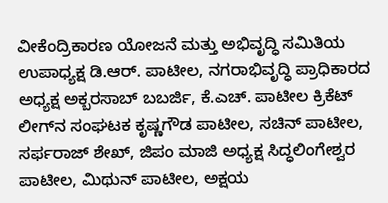ವೀಕೆಂದ್ರಿಕಾರಣ ಯೋಜನೆ ಮತ್ತು ಅಭಿವೃದ್ಧಿ ಸಮಿತಿಯ ಉಪಾಧ್ಯಕ್ಷ ಡಿ.ಆರ್. ಪಾಟೀಲ, ನಗರಾಭಿವೃದ್ಧಿ ಪ್ರಾಧಿಕಾರದ ಅಧ್ಯಕ್ಷ ಅಕ್ಬರಸಾಬ್ ಬಬರ್ಜಿ, ಕೆ.ಎಚ್. ಪಾಟೀಲ ಕ್ರಿಕೆಟ್‌ ಲೀಗ್‌ನ ಸಂಘಟಕ ಕೃಷ್ಣಗೌಡ ಪಾಟೀಲ, ಸಚಿನ್‌ ಪಾಟೀಲ, ಸರ್ಫರಾಜ್‌ ಶೇಖ್‌, ಜಿಪಂ ಮಾಜಿ ಅಧ್ಯಕ್ಷ ಸಿದ್ಧಲಿಂಗೇಶ್ವರ ಪಾಟೀಲ, ಮಿಥುನ್ ಪಾಟೀಲ, ಅಕ್ಷಯ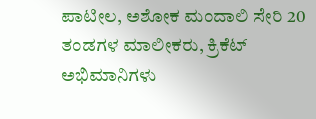ಪಾಟೀಲ, ಅಶೋಕ ಮಂದಾಲಿ ಸೇರಿ 20 ತಂಡಗಳ ಮಾಲೀಕರು, ಕ್ರಿಕೆಟ್‌ ಅಭಿಮಾನಿಗಳು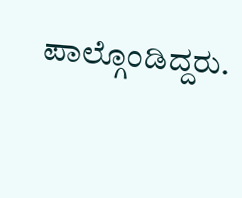ಪಾಲ್ಗೊಂಡಿದ್ದರು.